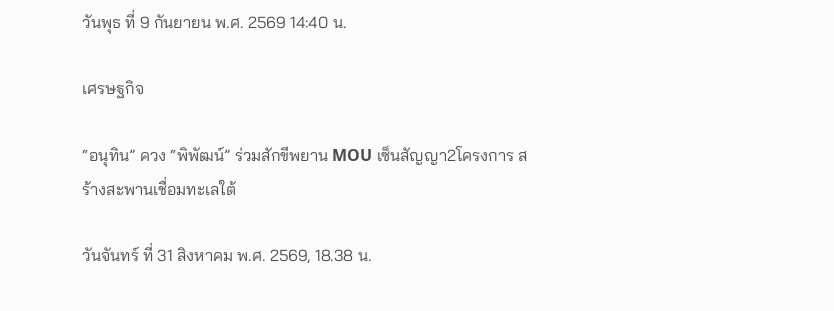วันพุธ ที่ 9 กันยายน พ.ศ. 2569 14:40 น.

เศรษฐกิจ

“อนุทิน” ควง “พิพัฒน์” ร่วมสักขีพยาน MOU เซ็นสัญญา2โครงการ สร้างสะพานเชื่อมทะเลใต้

วันจันทร์ ที่ 31 สิงหาคม พ.ศ. 2569, 18.38 น.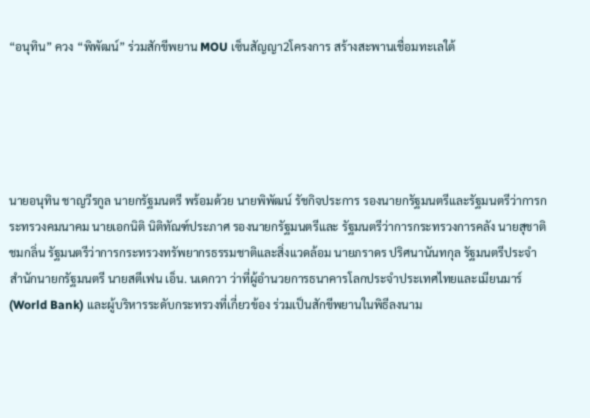“อนุทิน” ควง “พิพัฒน์” ร่วมสักขีพยาน MOU เซ็นสัญญา2โครงการ สร้างสะพานเชื่อมทะเลใต้





นายอนุทิน ชาญวีรกูล นายกรัฐมนตรี พร้อมด้วย นายพิพัฒน์ รัชกิจประการ รองนายกรัฐมนตรีและรัฐมนตรีว่าการกระทรวงคมนาคม นายเอกนิติ นิติทัณฑ์ประภาศ รองนายกรัฐมนตรีและ รัฐมนตรีว่าการกระทรวงการคลัง นายสุชาติ ชมกลิ่น รัฐมนตรีว่าการกระทรวงทรัพยากรธรรมชาติและสิ่งแวดล้อม นายภราดร ปริศนานันทกุล รัฐมนตรีประจำสำนักนายกรัฐมนตรี นายสตีเฟน เอ็น. นเดกวา ว่าที่ผู้อำนวยการธนาคารโลกประจำประเทศไทยและเมียนมาร์ (World Bank) และผู้บริหารระดับกระทรวงที่เกี่ยวข้อง ร่วมเป็นสักขีพยานในพิธีลงนาม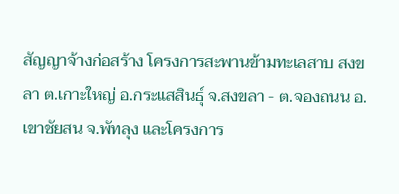สัญญาจ้างก่อสร้าง โครงการสะพานข้ามทะเลสาบ สงขลา ต.เกาะใหญ่ อ.กระแสสินธุ์ จ.สงขลา - ต.จองถนน อ.เขาชัยสน จ.พัทลุง และโครงการ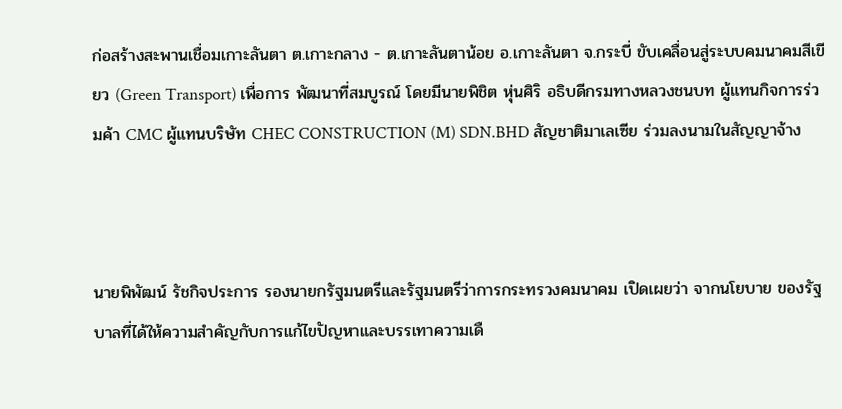ก่อสร้างสะพานเชื่อมเกาะลันตา ต.เกาะกลาง - ต.เกาะลันตาน้อย อ.เกาะลันตา จ.กระบี่ ขับเคลื่อนสู่ระบบคมนาคมสีเขียว (Green Transport) เพื่อการ พัฒนาที่สมบูรณ์ โดยมีนายพิชิต หุ่นศิริ อธิบดีกรมทางหลวงชนบท ผู้แทนกิจการร่วมค้า CMC ผู้แทนบริษัท CHEC CONSTRUCTION (M) SDN.BHD สัญชาติมาเลเซีย ร่วมลงนามในสัญญาจ้าง



นายพิพัฒน์ รัชกิจประการ รองนายกรัฐมนตรีและรัฐมนตรีว่าการกระทรวงคมนาคม เปิดเผยว่า จากนโยบาย ของรัฐบาลที่ได้ให้ความสำคัญกับการแก้ไขปัญหาและบรรเทาความเดื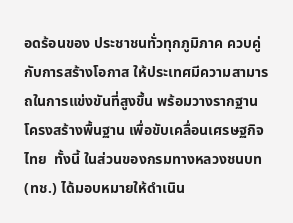อดร้อนของ ประชาชนทั่วทุกภูมิภาค ควบคู่กับการสร้างโอกาส ให้ประเทศมีความสามารถในการแข่งขันที่สูงขึ้น พร้อมวางรากฐานโครงสร้างพื้นฐาน เพื่อขับเคลื่อนเศรษฐกิจไทย  ทั้งนี้ ในส่วนของกรมทางหลวงชนบท (ทช.) ได้มอบหมายให้ดำเนิน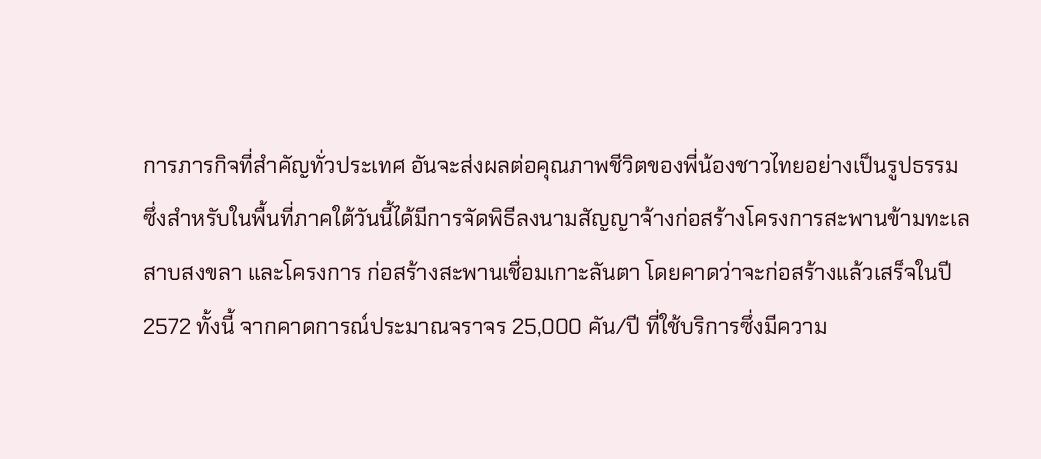การภารกิจที่สำคัญทั่วประเทศ อันจะส่งผลต่อคุณภาพชีวิตของพี่น้องชาวไทยอย่างเป็นรูปธรรม ซึ่งสำหรับในพื้นที่ภาคใต้วันนี้ได้มีการจัดพิธีลงนามสัญญาจ้างก่อสร้างโครงการสะพานข้ามทะเลสาบสงขลา และโครงการ ก่อสร้างสะพานเชื่อมเกาะลันตา โดยคาดว่าจะก่อสร้างแล้วเสร็จในปี 2572 ทั้งนี้ จากคาดการณ์ประมาณจราจร 25,000 คัน/ปี ที่ใช้บริการซึ่งมีความ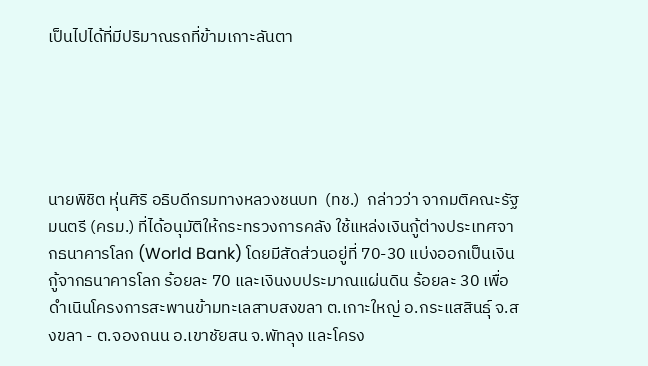เป็นไปได้ที่มีปริมาณรถที่ข้ามเกาะลันตา





นายพิชิต หุ่นศิริ อธิบดีกรมทางหลวงชนบท  (ทช.)  กล่าวว่า จากมติคณะรัฐมนตรี (ครม.) ที่ได้อนุมัติให้กระทรวงการคลัง ใช้แหล่งเงินกู้ต่างประเทศจากธนาคารโลก (World Bank) โดยมีสัดส่วนอยู่ที่ 70-30 แบ่งออกเป็นเงินกู้จากธนาคารโลก ร้อยละ 70 และเงินงบประมาณแผ่นดิน ร้อยละ 30 เพื่อดำเนินโครงการสะพานข้ามทะเลสาบสงขลา ต.เกาะใหญ่ อ.กระแสสินธุ์ จ.สงขลา - ต.จองถนน อ.เขาชัยสน จ.พัทลุง และโครง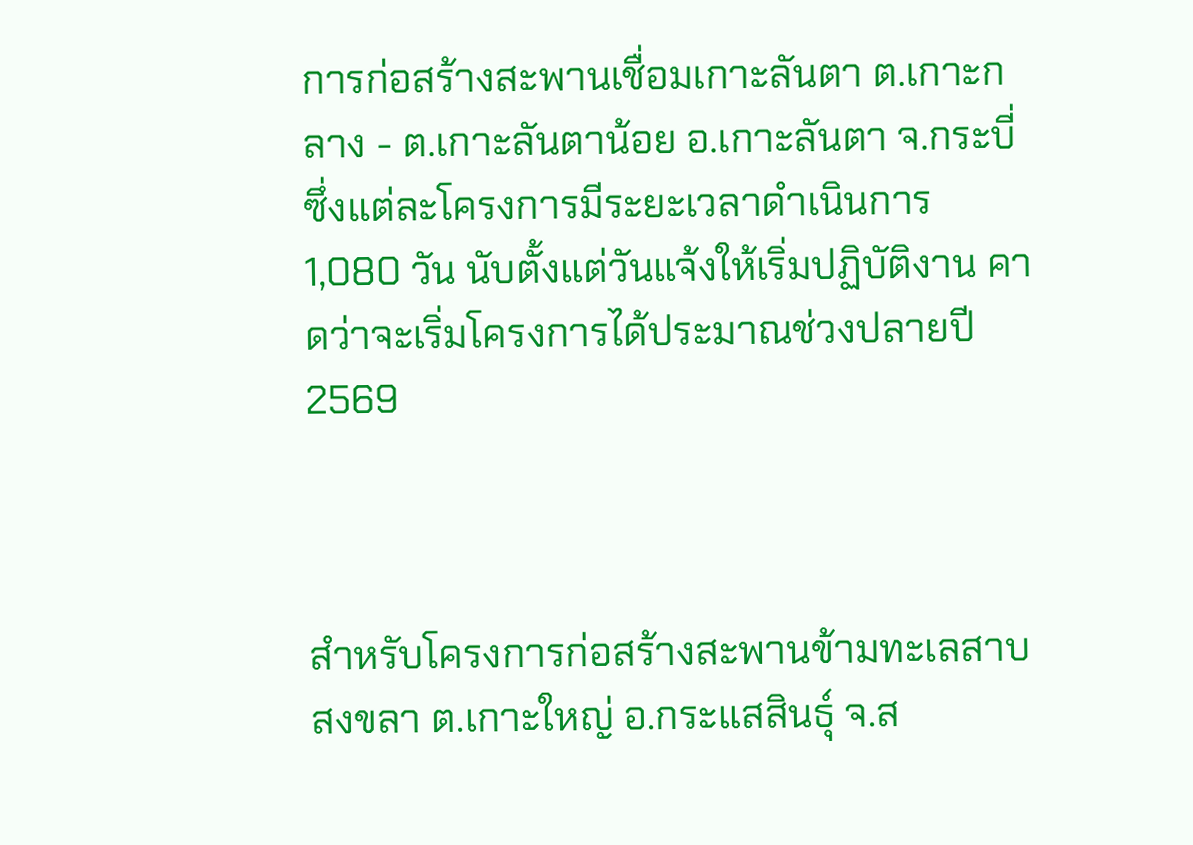การก่อสร้างสะพานเชื่อมเกาะลันตา ต.เกาะกลาง - ต.เกาะลันตาน้อย อ.เกาะลันตา จ.กระบี่ ซึ่งแต่ละโครงการมีระยะเวลาดำเนินการ 1,080 วัน นับตั้งแต่วันแจ้งให้เริ่มปฏิบัติงาน คาดว่าจะเริ่มโครงการได้ประมาณช่วงปลายปี2569



สำหรับโครงการก่อสร้างสะพานข้ามทะเลสาบสงขลา ต.เกาะใหญ่ อ.กระแสสินธุ์ จ.ส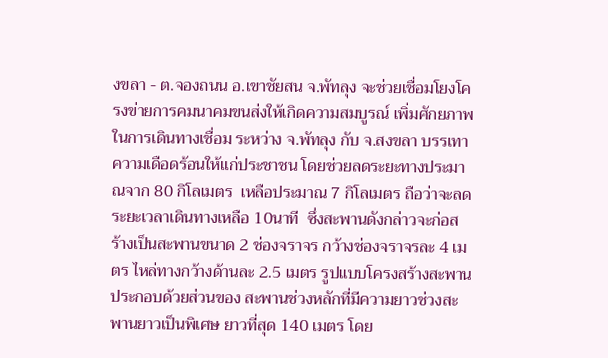งขลา - ต.จองถนน อ.เขาชัยสน จ.พัทลุง จะช่วยเชื่อมโยงโครงข่ายการคมนาคมขนส่งให้เกิดความสมบูรณ์ เพิ่มศักยภาพในการเดินทางเชื่อม ระหว่าง จ.พัทลุง กับ จ.สงขลา บรรเทาความเดือดร้อนให้แก่ประชาชน โดยช่วยลดระยะทางประมาณจาก 80 กิโลเมตร  เหลือประมาณ 7 กิโลเมตร ถือว่าจะลดระยะเวลาเดินทางเหลือ 10นาที  ซึ่งสะพานดังกล่าวจะก่อสร้างเป็นสะพานขนาด 2 ช่องจราจร กว้างช่องจราจรละ 4 เมตร ไหล่ทางกว้างด้านละ 2.5 เมตร รูปแบบโครงสร้างสะพาน ประกอบด้วยส่วนของ สะพานช่วงหลักที่มีความยาวช่วงสะพานยาวเป็นพิเศษ ยาวที่สุด 140 เมตร โดย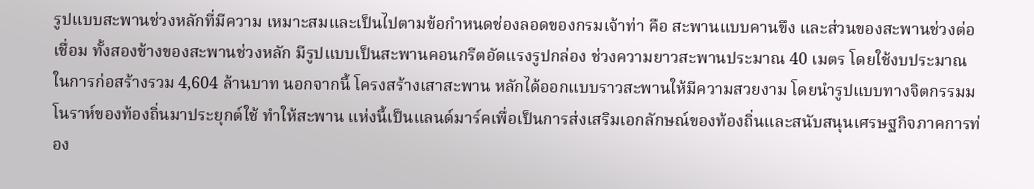รูปแบบสะพานช่วงหลักที่มีความ เหมาะสมและเป็นไปตามข้อกำหนดช่องลอดของกรมเจ้าท่า คือ สะพานแบบคานขึง และส่วนของสะพานช่วงต่อเชื่อม ทั้งสองข้างของสะพานช่วงหลัก มีรูปแบบเป็นสะพานคอนกรีตอัดแรงรูปกล่อง ช่วงความยาวสะพานประมาณ 40 เมตร โดยใช้งบประมาณในการก่อสร้างรวม 4,604 ล้านบาท นอกจากนี้ โครงสร้างเสาสะพาน หลักได้ออกแบบราวสะพานให้มีความสวยงาม โดยนำรูปแบบทางจิตกรรมมโนราห์ของท้องถิ่นมาประยุกต์ใช้ ทำให้สะพาน แห่งนี้เป็นแลนด์มาร์คเพื่อเป็นการส่งเสริมเอกลักษณ์ของท้องถิ่นและสนับสนุนเศรษฐกิจภาคการท่อง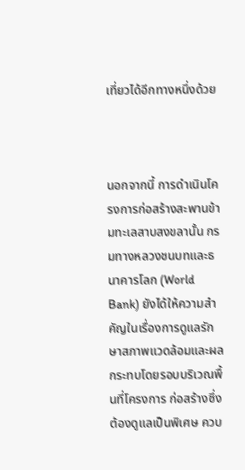เที่ยวได้อีกทางหนึ่งด้วย



นอกจากนี้ การดำเนินโครงการก่อสร้างสะพานข้ามทะเลสาบสงขลานั้น กรมทางหลวงชนบทและธนาคารโลก (World Bank) ยังได้ให้ความสำคัญในเรื่องการดูแลรักษาสภาพแวดล้อมและผลกระทบโดยรอบบริเวณพื้นที่โครงการ ก่อสร้างซึ่งต้องดูแลเป็นพิเศษ ควบ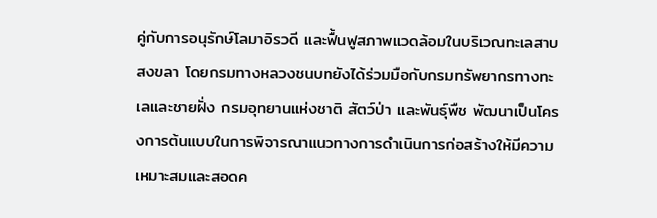คู่กับการอนุรักษ์โลมาอิรวดี และฟื้นฟูสภาพแวดล้อมในบริเวณทะเลสาบสงขลา โดยกรมทางหลวงชนบทยังได้ร่วมมือกับกรมทรัพยากรทางทะเลและชายฝั่ง กรมอุทยานแห่งชาติ สัตว์ป่า และพันธุ์พืช พัฒนาเป็นโครงการต้นแบบในการพิจารณาแนวทางการดำเนินการก่อสร้างให้มีความเหมาะสมและสอดค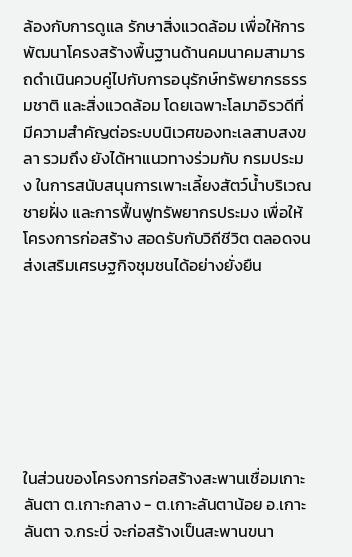ล้องกับการดูแล รักษาสิ่งแวดล้อม เพื่อให้การพัฒนาโครงสร้างพื้นฐานด้านคมนาคมสามารถดำเนินควบคู่ไปกับการอนุรักษ์ทรัพยากรธรรมชาติ และสิ่งแวดล้อม โดยเฉพาะโลมาอิรวดีที่มีความสำคัญต่อระบบนิเวศของทะเลสาบสงขลา รวมถึง ยังได้หาแนวทางร่วมกับ กรมประมง ในการสนับสนุนการเพาะเลี้ยงสัตว์น้ำบริเวณชายฝั่ง และการฟื้นฟูทรัพยากรประมง เพื่อให้โครงการก่อสร้าง สอดรับกับวิถีชีวิต ตลอดจนส่งเสริมเศรษฐกิจชุมชนได้อย่างยั่งยืน







ในส่วนของโครงการก่อสร้างสะพานเชื่อมเกาะลันตา ต.เกาะกลาง - ต.เกาะลันตาน้อย อ.เกาะลันตา จ.กระบี่ จะก่อสร้างเป็นสะพานขนา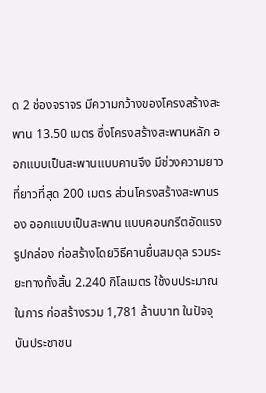ด 2 ช่องจราจร มีความกว้างของโครงสร้างสะพาน 13.50 เมตร ซึ่งโครงสร้างสะพานหลัก ออกแบบเป็นสะพานแบบคานจึง มีช่วงความยาวที่ยาวที่สุด 200 เมตร ส่วนโครงสร้างสะพานรอง ออกแบบเป็นสะพาน แบบคอนกรีตอัดแรงรูปกล่อง ก่อสร้างโดยวิธีคานยื่นสมดุล รวมระยะทางทั้งสิ้น 2.240 กิโลเมตร ใช้งบประมาณในการ ก่อสร้างรวม 1,781 ล้านบาท ในปัจจุบันประชาชน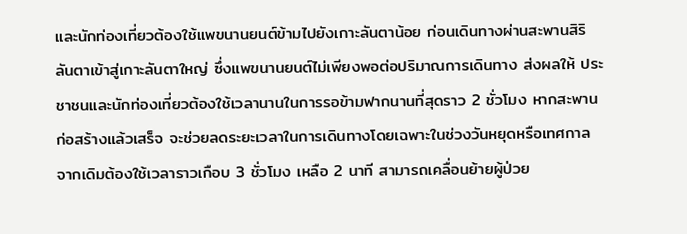และนักท่องเที่ยวต้องใช้แพขนานยนต์ข้ามไปยังเกาะลันตาน้อย ก่อนเดินทางผ่านสะพานสิริลันตาเข้าสู่เกาะลันตาใหญ่ ซึ่งแพขนานยนต์ไม่เพียงพอต่อปริมาณการเดินทาง ส่งผลให้ ประชาชนและนักท่องเที่ยวต้องใช้เวลานานในการรอข้ามฟากนานที่สุดราว 2 ชั่วโมง หากสะพานก่อสร้างแล้วเสร็จ จะช่วยลดระยะเวลาในการเดินทางโดยเฉพาะในช่วงวันหยุดหรือเทศกาลจากเดิมต้องใช้เวลาราวเกือบ 3 ชั่วโมง เหลือ 2 นาที สามารถเคลื่อนย้ายผู้ป่วย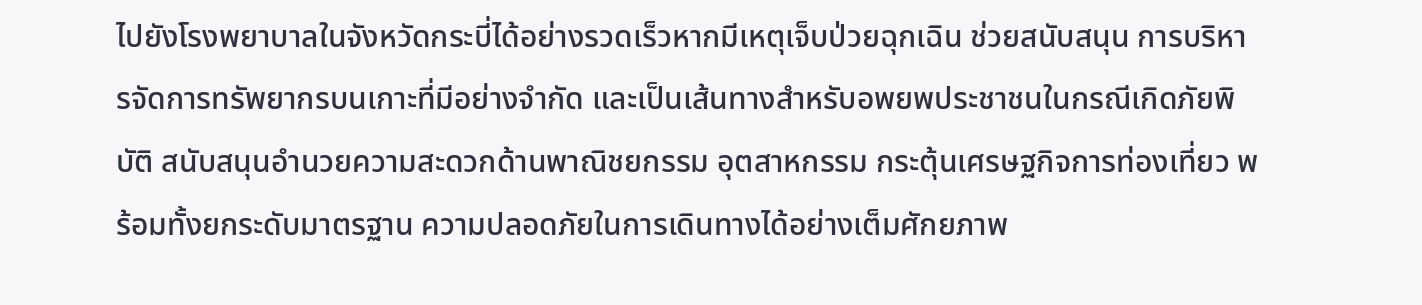ไปยังโรงพยาบาลในจังหวัดกระบี่ได้อย่างรวดเร็วหากมีเหตุเจ็บป่วยฉุกเฉิน ช่วยสนับสนุน การบริหารจัดการทรัพยากรบนเกาะที่มีอย่างจำกัด และเป็นเส้นทางสำหรับอพยพประชาชนในกรณีเกิดภัยพิบัติ สนับสนุนอำนวยความสะดวกด้านพาณิชยกรรม อุตสาหกรรม กระตุ้นเศรษฐกิจการท่องเที่ยว พร้อมทั้งยกระดับมาตรฐาน ความปลอดภัยในการเดินทางได้อย่างเต็มศักยภาพ